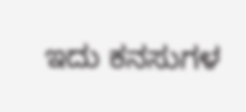ಇದು ಕನಸುಗಳ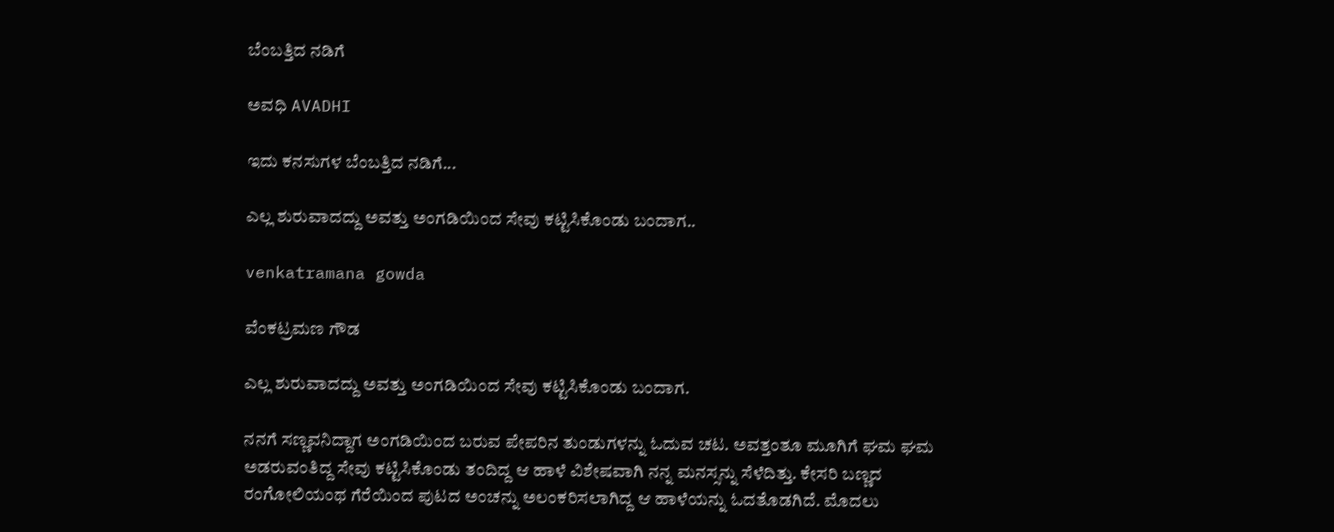ಬೆಂಬತ್ತಿದ ನಡಿಗೆ‍

ಅವಧಿ AVADHI

ಇದು ಕನಸುಗಳ ಬೆಂಬತ್ತಿದ ನಡಿಗೆ...

ಎಲ್ಲ ಶುರುವಾದದ್ದು ಅವತ್ತು ಅಂಗಡಿಯಿಂದ ಸೇವು ಕಟ್ಟಿಸಿಕೊಂಡು ಬಂದಾಗ..

venkatramana gowda

ವೆಂಕಟ್ರಮಣ ಗೌಡ

ಎಲ್ಲ ಶುರುವಾದದ್ದು ಅವತ್ತು ಅಂಗಡಿಯಿಂದ ಸೇವು ಕಟ್ಟಿಸಿಕೊಂಡು ಬಂದಾಗ.

ನನಗೆ ಸಣ್ಣವನಿದ್ದಾಗ ಅಂಗಡಿಯಿಂದ ಬರುವ ಪೇಪರಿನ ತುಂಡುಗಳನ್ನು ಓದುವ ಚಟ. ಅವತ್ತಂತೂ ಮೂಗಿಗೆ ಘಮ ಘಮ ಅಡರುವಂತಿದ್ದ ಸೇವು ಕಟ್ಟಿಸಿಕೊಂಡು ತಂದಿದ್ದ ಆ ಹಾಳೆ ವಿಶೇಷವಾಗಿ ನನ್ನ ಮನಸ್ಸನ್ನು ಸೆಳೆದಿತ್ತು. ಕೇಸರಿ ಬಣ್ಣದ ರಂಗೋಲಿಯಂಥ ಗೆರೆಯಿಂದ ಪುಟದ ಅಂಚನ್ನು ಅಲಂಕರಿಸಲಾಗಿದ್ದ ಆ ಹಾಳೆಯನ್ನು ಓದತೊಡಗಿದೆ. ಮೊದಲು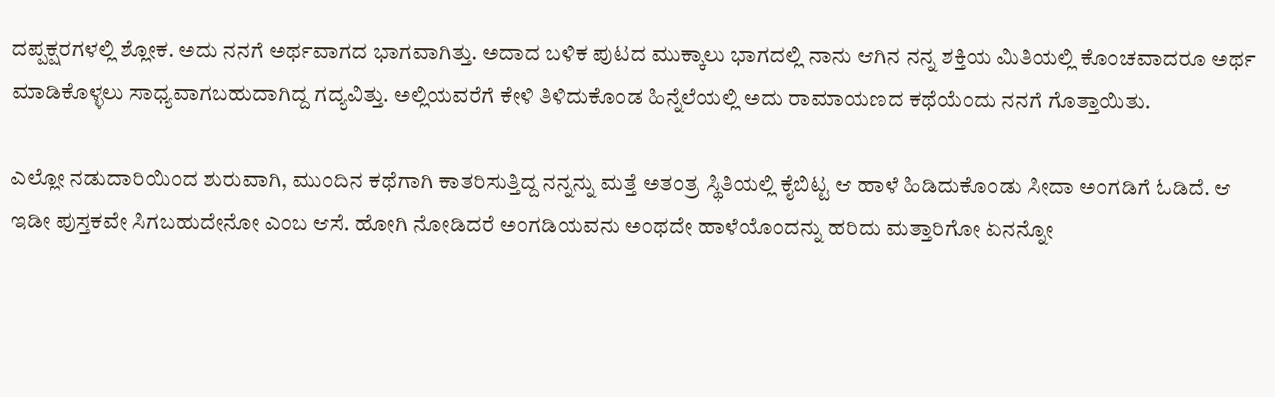ದಪ್ಪಕ್ಷರಗಳಲ್ಲಿ ಶ್ಲೋಕ. ಅದು ನನಗೆ ಅರ್ಥವಾಗದ ಭಾಗವಾಗಿತ್ತು. ಅದಾದ ಬಳಿಕ ಪುಟದ ಮುಕ್ಕಾಲು ಭಾಗದಲ್ಲಿ ನಾನು ಆಗಿನ ನನ್ನ ಶಕ್ತಿಯ ಮಿತಿಯಲ್ಲಿ ಕೊಂಚವಾದರೂ ಅರ್ಥ ಮಾಡಿಕೊಳ್ಳಲು ಸಾಧ್ಯವಾಗಬಹುದಾಗಿದ್ದ ಗದ್ಯವಿತ್ತು. ಅಲ್ಲಿಯವರೆಗೆ ಕೇಳಿ ತಿಳಿದುಕೊಂಡ ಹಿನ್ನೆಲೆಯಲ್ಲಿ ಅದು ರಾಮಾಯಣದ ಕಥೆಯೆಂದು ನನಗೆ ಗೊತ್ತಾಯಿತು.

ಎಲ್ಲೋ ನಡುದಾರಿಯಿಂದ ಶುರುವಾಗಿ, ಮುಂದಿನ ಕಥೆಗಾಗಿ ಕಾತರಿಸುತ್ತಿದ್ದ ನನ್ನನ್ನು ಮತ್ತೆ ಅತಂತ್ರ ಸ್ಥಿತಿಯಲ್ಲಿ ಕೈಬಿಟ್ಟ ಆ ಹಾಳೆ ಹಿಡಿದುಕೊಂಡು ಸೀದಾ ಅಂಗಡಿಗೆ ಓಡಿದೆ. ಆ ಇಡೀ ಪುಸ್ತಕವೇ ಸಿಗಬಹುದೇನೋ ಎಂಬ ಆಸೆ. ಹೋಗಿ ನೋಡಿದರೆ ಅಂಗಡಿಯವನು ಅಂಥದೇ ಹಾಳೆಯೊಂದನ್ನು ಹರಿದು ಮತ್ತಾರಿಗೋ ಏನನ್ನೋ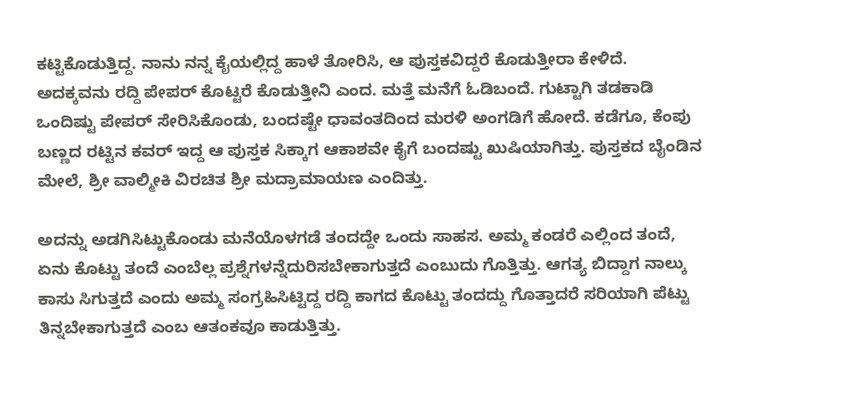ಕಟ್ಟಿಕೊಡುತ್ತಿದ್ದ. ನಾನು ನನ್ನ ಕೈಯಲ್ಲಿದ್ದ ಹಾಳೆ ತೋರಿಸಿ, ಆ ಪುಸ್ತಕವಿದ್ದರೆ ಕೊಡುತ್ತೀರಾ ಕೇಳಿದೆ. ಅದಕ್ಕವನು ರದ್ದಿ ಪೇಪರ್ ಕೊಟ್ಟರೆ ಕೊಡುತ್ತೀನಿ ಎಂದ. ಮತ್ತೆ ಮನೆಗೆ ಓಡಿಬಂದೆ. ಗುಟ್ಟಾಗಿ ತಡಕಾಡಿ ಒಂದಿಷ್ಟು ಪೇಪರ್ ಸೇರಿಸಿಕೊಂಡು, ಬಂದಷ್ಟೇ ಧಾವಂತದಿಂದ ಮರಳಿ ಅಂಗಡಿಗೆ ಹೋದೆ. ಕಡೆಗೂ, ಕೆಂಪು ಬಣ್ಣದ ರಟ್ಟಿನ ಕವರ್ ಇದ್ದ ಆ ಪುಸ್ತಕ ಸಿಕ್ಕಾಗ ಆಕಾಶವೇ ಕೈಗೆ ಬಂದಷ್ಟು ಖುಷಿಯಾಗಿತ್ತು. ಪುಸ್ತಕದ ಬೈಂಡಿನ ಮೇಲೆ, ಶ್ರೀ ವಾಲ್ಮೀಕಿ ವಿರಚಿತ ಶ್ರೀ ಮದ್ರಾಮಾಯಣ ಎಂದಿತ್ತು.

ಅದನ್ನು ಅಡಗಿಸಿಟ್ಟುಕೊಂಡು ಮನೆಯೊಳಗಡೆ ತಂದದ್ದೇ ಒಂದು ಸಾಹಸ. ಅಮ್ಮ ಕಂಡರೆ ಎಲ್ಲಿಂದ ತಂದೆ, ಏನು ಕೊಟ್ಟು ತಂದೆ ಎಂಬೆಲ್ಲ ಪ್ರಶ್ನೆಗಳನ್ನೆದುರಿಸಬೇಕಾಗುತ್ತದೆ ಎಂಬುದು ಗೊತ್ತಿತ್ತು. ಆಗತ್ಯ ಬಿದ್ದಾಗ ನಾಲ್ಕು ಕಾಸು ಸಿಗುತ್ತದೆ ಎಂದು ಅಮ್ಮ ಸಂಗ್ರಹಿಸಿಟ್ಟಿದ್ದ ರದ್ದಿ ಕಾಗದ ಕೊಟ್ಟು ತಂದದ್ದು ಗೊತ್ತಾದರೆ ಸರಿಯಾಗಿ ಪೆಟ್ಟು ತಿನ್ನಬೇಕಾಗುತ್ತದೆ ಎಂಬ ಆತಂಕವೂ ಕಾಡುತ್ತಿತ್ತು.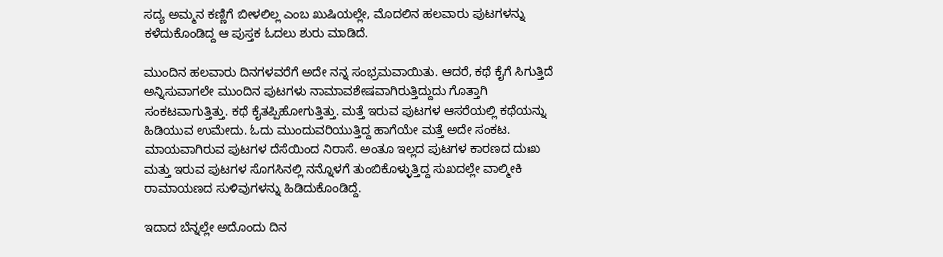ಸದ್ಯ ಅಮ್ಮನ ಕಣ್ಣಿಗೆ ಬೀಳಲಿಲ್ಲ ಎಂಬ ಖುಷಿಯಲ್ಲೇ, ಮೊದಲಿನ ಹಲವಾರು ಪುಟಗಳನ್ನು ಕಳೆದುಕೊಂಡಿದ್ದ ಆ ಪುಸ್ತಕ ಓದಲು ಶುರು ಮಾಡಿದೆ.

ಮುಂದಿನ ಹಲವಾರು ದಿನಗಳವರೆಗೆ ಅದೇ ನನ್ನ ಸಂಭ್ರಮವಾಯಿತು. ಆದರೆ, ಕಥೆ ಕೈಗೆ ಸಿಗುತ್ತಿದೆ ಅನ್ನಿಸುವಾಗಲೇ ಮುಂದಿನ ಪುಟಗಳು ನಾಮಾವಶೇಷವಾಗಿರುತ್ತಿದ್ದುದು ಗೊತ್ತಾಗಿ ಸಂಕಟವಾಗುತ್ತಿತ್ತು. ಕಥೆ ಕೈತಪ್ಪಿಹೋಗುತ್ತಿತ್ತು. ಮತ್ತೆ ಇರುವ ಪುಟಗಳ ಆಸರೆಯಲ್ಲಿ ಕಥೆಯನ್ನು ಹಿಡಿಯುವ ಉಮೇದು. ಓದು ಮುಂದುವರಿಯುತ್ತಿದ್ದ ಹಾಗೆಯೇ ಮತ್ತೆ ಅದೇ ಸಂಕಟ. ಮಾಯವಾಗಿರುವ ಪುಟಗಳ ದೆಸೆಯಿಂದ ನಿರಾಸೆ. ಅಂತೂ ಇಲ್ಲದ ಪುಟಗಳ ಕಾರಣದ ದುಃಖ ಮತ್ತು ಇರುವ ಪುಟಗಳ ಸೊಗಸಿನಲ್ಲಿ ನನ್ನೊಳಗೆ ತುಂಬಿಕೊಳ್ಳುತ್ತಿದ್ದ ಸುಖದಲ್ಲೇ ವಾಲ್ಮೀಕಿ ರಾಮಾಯಣದ ಸುಳಿವುಗಳನ್ನು ಹಿಡಿದುಕೊಂಡಿದ್ದೆ.

ಇದಾದ ಬೆನ್ನಲ್ಲೇ ಅದೊಂದು ದಿನ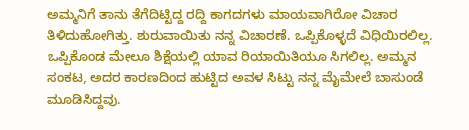ಅಮ್ಮನಿಗೆ ತಾನು ತೆಗೆದಿಟ್ಟಿದ್ದ ರದ್ದಿ ಕಾಗದಗಳು ಮಾಯವಾಗಿರೋ ವಿಚಾರ ತಿಳಿದುಹೋಗಿತ್ತು. ಶುರುವಾಯಿತು ನನ್ನ ವಿಚಾರಣೆ. ಒಪ್ಪಿಕೊಳ್ಳದೆ ವಿಧಿಯಿರಲಿಲ್ಲ. ಒಪ್ಪಿಕೊಂಡ ಮೇಲೂ ಶಿಕ್ಷೆಯಲ್ಲಿ ಯಾವ ರಿಯಾಯಿತಿಯೂ ಸಿಗಲಿಲ್ಲ. ಅಮ್ಮನ ಸಂಕಟ, ಅದರ ಕಾರಣದಿಂದ ಹುಟ್ಟಿದ ಅವಳ ಸಿಟ್ಟು ನನ್ನ ಮೈಮೇಲೆ ಬಾಸುಂಡೆ ಮೂಡಿಸಿದ್ದವು.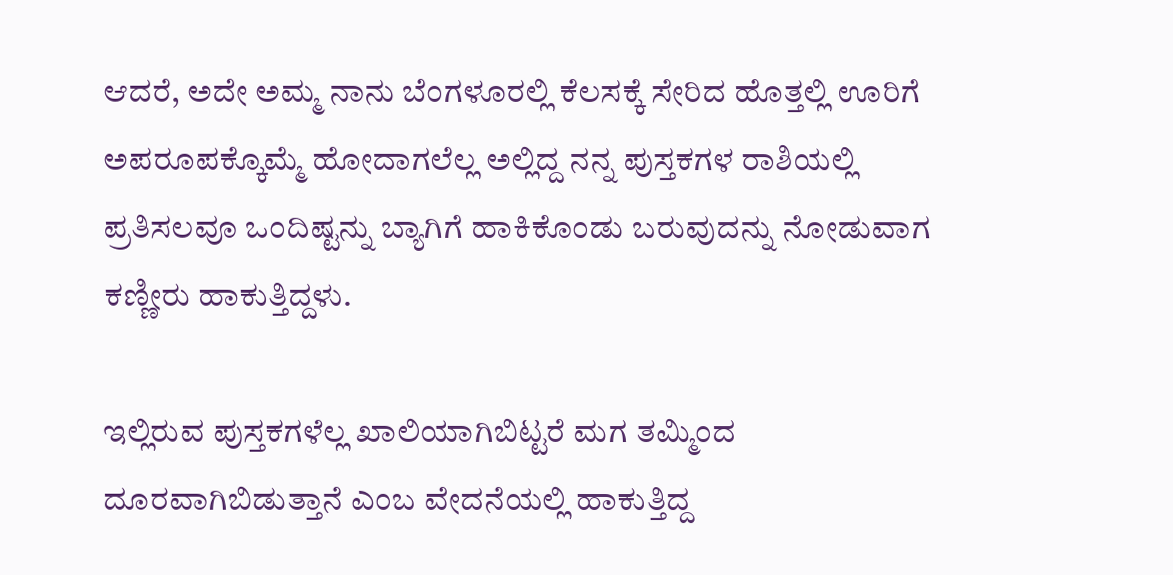ಆದರೆ, ಅದೇ ಅಮ್ಮ ನಾನು ಬೆಂಗಳೂರಲ್ಲಿ ಕೆಲಸಕ್ಕೆ ಸೇರಿದ ಹೊತ್ತಲ್ಲಿ ಊರಿಗೆ ಅಪರೂಪಕ್ಕೊಮ್ಮೆ ಹೋದಾಗಲೆಲ್ಲ ಅಲ್ಲಿದ್ದ ನನ್ನ ಪುಸ್ತಕಗಳ ರಾಶಿಯಲ್ಲಿ ಪ್ರತಿಸಲವೂ ಒಂದಿಷ್ಟನ್ನು ಬ್ಯಾಗಿಗೆ ಹಾಕಿಕೊಂಡು ಬರುವುದನ್ನು ನೋಡುವಾಗ ಕಣ್ಣೀರು ಹಾಕುತ್ತಿದ್ದಳು.

ಇಲ್ಲಿರುವ ಪುಸ್ತಕಗಳೆಲ್ಲ ಖಾಲಿಯಾಗಿಬಿಟ್ಟರೆ ಮಗ ತಮ್ಮಿಂದ ದೂರವಾಗಿಬಿಡುತ್ತಾನೆ ಎಂಬ ವೇದನೆಯಲ್ಲಿ ಹಾಕುತ್ತಿದ್ದ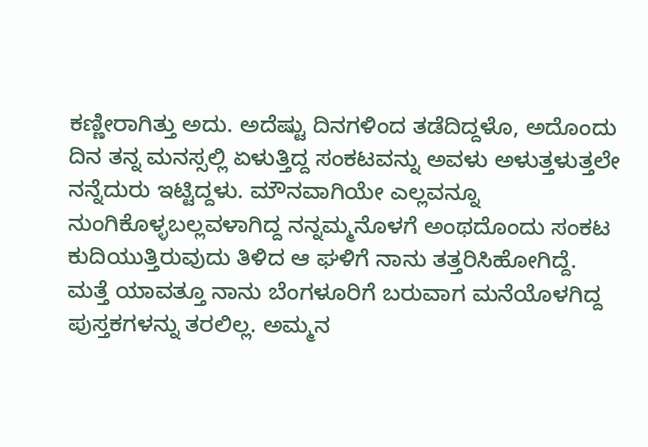ಕಣ್ಣೀರಾಗಿತ್ತು ಅದು. ಅದೆಷ್ಟು ದಿನಗಳಿಂದ ತಡೆದಿದ್ದಳೊ, ಅದೊಂದು ದಿನ ತನ್ನ ಮನಸ್ಸಲ್ಲಿ ಏಳುತ್ತಿದ್ದ ಸಂಕಟವನ್ನು ಅವಳು ಅಳುತ್ತಳುತ್ತಲೇ ನನ್ನೆದುರು ಇಟ್ಟಿದ್ದಳು. ಮೌನವಾಗಿಯೇ ಎಲ್ಲವನ್ನೂ ನುಂಗಿಕೊಳ್ಳಬಲ್ಲವಳಾಗಿದ್ದ ನನ್ನಮ್ಮನೊಳಗೆ ಅಂಥದೊಂದು ಸಂಕಟ ಕುದಿಯುತ್ತಿರುವುದು ತಿಳಿದ ಆ ಘಳಿಗೆ ನಾನು ತತ್ತರಿಸಿಹೋಗಿದ್ದೆ. ಮತ್ತೆ ಯಾವತ್ತೂ ನಾನು ಬೆಂಗಳೂರಿಗೆ ಬರುವಾಗ ಮನೆಯೊಳಗಿದ್ದ ಪುಸ್ತಕಗಳನ್ನು ತರಲಿಲ್ಲ. ಅಮ್ಮನ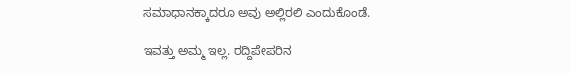ಸಮಾಧಾನಕ್ಕಾದರೂ ಅವು ಅಲ್ಲಿರಲಿ ಎಂದುಕೊಂಡೆ.

ಇವತ್ತು ಅಮ್ಮ ಇಲ್ಲ. ರದ್ದಿಪೇಪರಿನ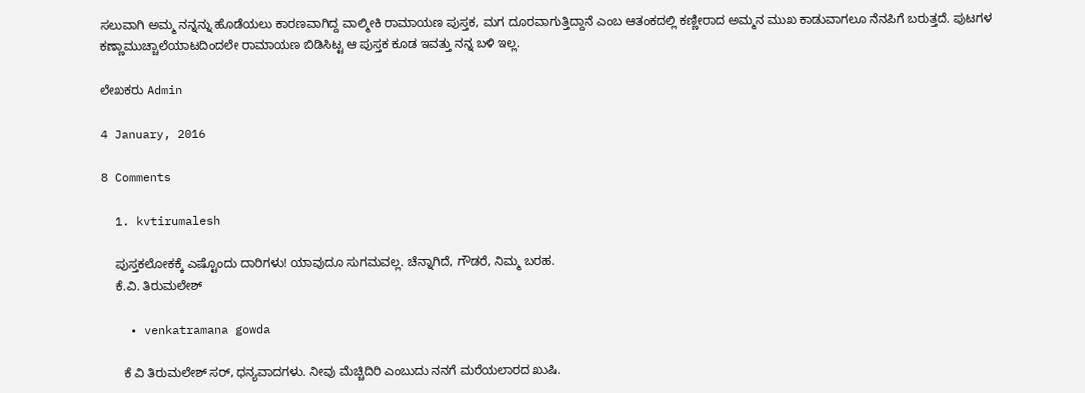ಸಲುವಾಗಿ ಅಮ್ಮ ನನ್ನನ್ನು ಹೊಡೆಯಲು ಕಾರಣವಾಗಿದ್ದ ವಾಲ್ಮೀಕಿ ರಾಮಾಯಣ ಪುಸ್ತಕ, ಮಗ ದೂರವಾಗುತ್ತಿದ್ದಾನೆ ಎಂಬ ಆತಂಕದಲ್ಲಿ ಕಣ್ಣೀರಾದ ಅಮ್ಮನ ಮುಖ ಕಾಡುವಾಗಲೂ ನೆನಪಿಗೆ ಬರುತ್ತದೆ. ಪುಟಗಳ ಕಣ್ಣಾಮುಚ್ಚಾಲೆಯಾಟದಿಂದಲೇ ರಾಮಾಯಣ ಬಿಡಿಸಿಟ್ಟ ಆ ಪುಸ್ತಕ ಕೂಡ ಇವತ್ತು ನನ್ನ ಬಳಿ ಇಲ್ಲ.

ಲೇಖಕರು Admin

4 January, 2016

8 Comments

  1. kvtirumalesh

    ಪುಸ್ತಕಲೋಕಕ್ಕೆ ಎಷ್ಟೊಂದು ದಾರಿಗಳು! ಯಾವುದೂ ಸುಗಮವಲ್ಲ. ಚೆನ್ನಾಗಿದೆ, ಗೌಡರೆ, ನಿಮ್ಮ ಬರಹ.
    ಕೆ.ವಿ. ತಿರುಮಲೇಶ್

    • venkatramana gowda

      ಕೆ ವಿ ತಿರುಮಲೇಶ್ ಸರ್, ಧನ್ಯವಾದಗಳು. ನೀವು ಮೆಚ್ಚಿದಿರಿ ಎಂಬುದು ನನಗೆ ಮರೆಯಲಾರದ ಖುಷಿ.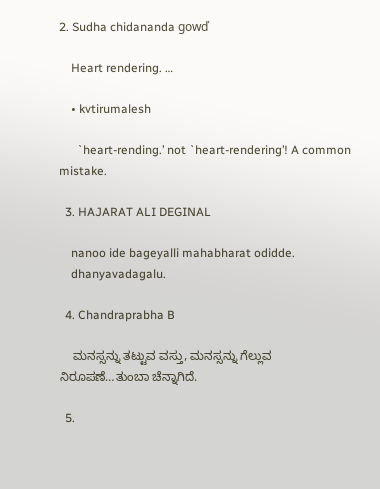2. Sudha chidananda gowď

    Heart rendering. …

    • kvtirumalesh

      `heart-rending.’ not `heart-rendering’! A common mistake.

  3. HAJARAT ALI DEGINAL

    nanoo ide bageyalli mahabharat odidde.
    dhanyavadagalu.

  4. Chandraprabha B

    ಮನಸ್ಸನ್ನು ತಟ್ಟುವ ವಸ್ತು, ಮನಸ್ಸನ್ನು ಗೆಲ್ಲುವ ನಿರೂಪಣೆ…ತುಂಬಾ ಚೆನ್ನಾಗಿದೆ.

  5.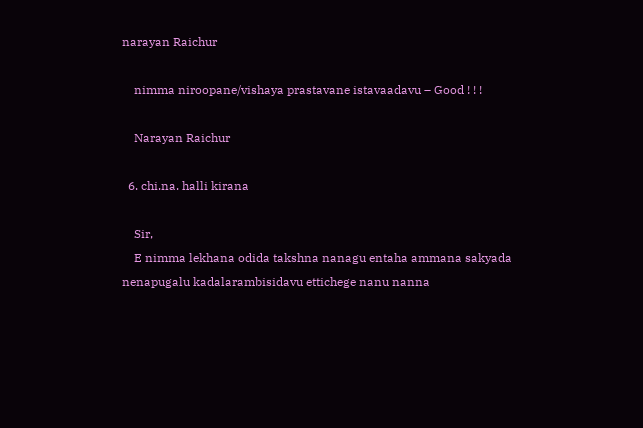narayan Raichur

    nimma niroopane/vishaya prastavane istavaadavu – Good ! ! !

    Narayan Raichur

  6. chi.na. halli kirana

    Sir,
    E nimma lekhana odida takshna nanagu entaha ammana sakyada nenapugalu kadalarambisidavu ettichege nanu nanna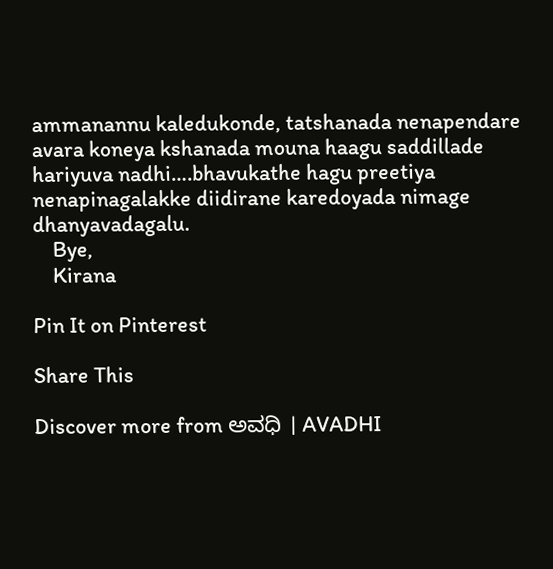ammanannu kaledukonde, tatshanada nenapendare avara koneya kshanada mouna haagu saddillade hariyuva nadhi….bhavukathe hagu preetiya nenapinagalakke diidirane karedoyada nimage dhanyavadagalu.
    Bye,
    Kirana

Pin It on Pinterest

Share This

Discover more from ಅವಧಿ । AVADHI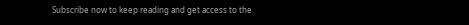Subscribe now to keep reading and get access to the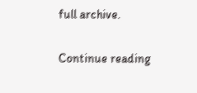full archive.

Continue reading